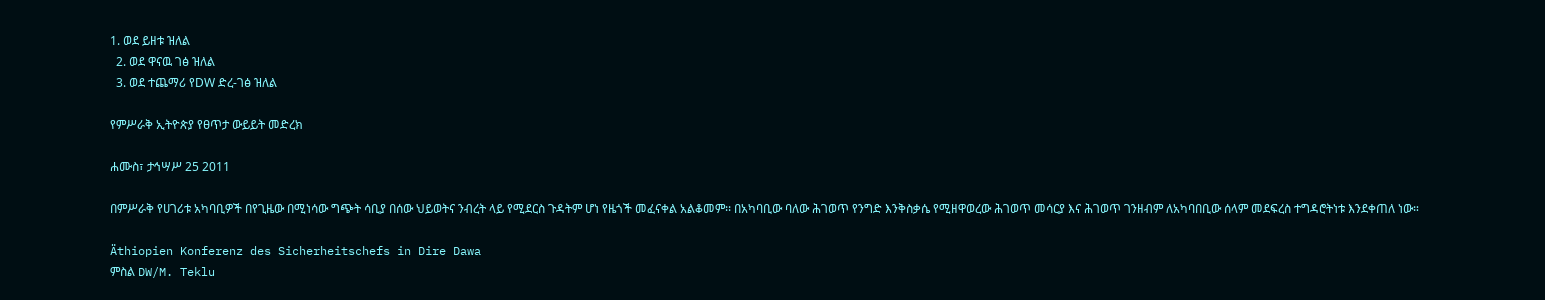1. ወደ ይዘቱ ዝለል
  2. ወደ ዋናዉ ገፅ ዝለል
  3. ወደ ተጨማሪ የDW ድረ-ገፅ ዝለል

የምሥራቅ ኢትዮጵያ የፀጥታ ውይይት መድረክ

ሐሙስ፣ ታኅሣሥ 25 2011

በምሥራቅ የሀገሪቱ አካባቢዎች በየጊዜው በሚነሳው ግጭት ሳቢያ በሰው ህይወትና ንብረት ላይ የሚደርስ ጉዳትም ሆነ የዜጎች መፈናቀል አልቆመም፡፡ በአካባቢው ባለው ሕገወጥ የንግድ እንቅስቃሴ የሚዘዋወረው ሕገወጥ መሳርያ እና ሕገወጥ ገንዘብም ለአካባበቢው ሰላም መደፍረስ ተግዳሮትነቱ እንደቀጠለ ነው።

Äthiopien Konferenz des Sicherheitschefs in Dire Dawa
ምስል DW/M. Teklu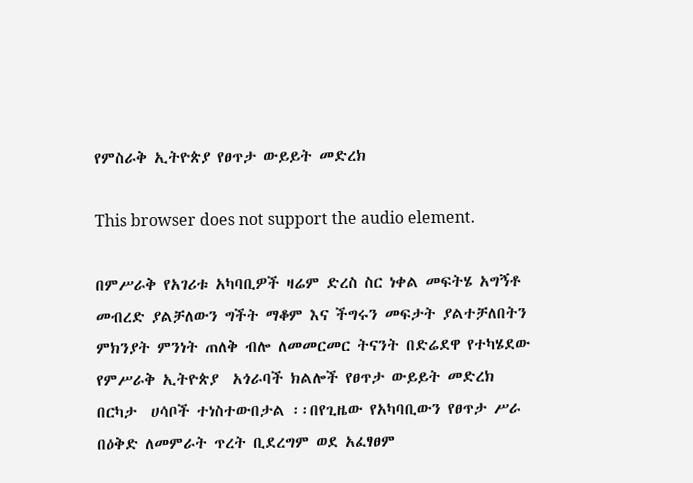የምስራቅ ኢትዮጵያ የፀጥታ ውይይት መድረክ

This browser does not support the audio element.

በምሥራቅ የአገሪቱ አካባቢዎች ዛሬም ድረስ ስር ነቀል መፍትሄ አግኝቶ መብረድ ያልቻለውን ግችት ማቆም እና ችግሩን መፍታት ያልተቻለበትን ምክንያት ምንነት ጠለቅ ብሎ ለመመርመር ትናንት በድሬደዋ የተካሄደው የምሥራቅ ኢትዮጵያ  አጎራባች ክልሎች የፀጥታ ውይይት መድረክ  በርካታ  ሀሳቦች ተነስተውበታል ፡፡በየጊዜው የአካባቢውን የፀጥታ ሥራ በዕቅድ ለመምራት ጥረት ቢደረግም ወደ አፈፃፀም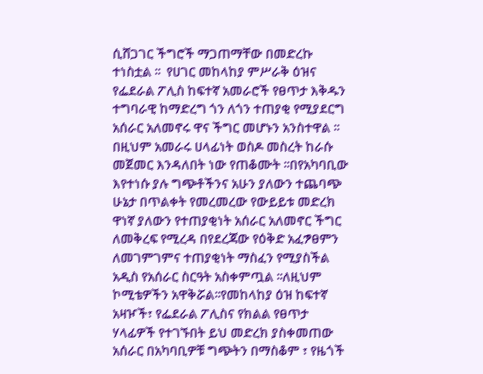ሲሸጋገር ችግሮች ማጋጠማቸው በመድረኩ ተነስቷል ፡፡  የሀገር መከላከያ ምሥራቅ ዕዝና የፌደራል ፖሊስ ከፍተኛ አመራሮች የፀጥታ እቅዱን ተግባራዊ ከማድረግ ጎን ለጎን ተጠያቂ የሚያደርግ አሰራር አለመኖሩ ዋና ችግር መሆኑን አንስተዋል ፡፡በዚህም አመራሩ ሀላፊነት ወስዶ መስረት ከራሱ መጀመር እንዳለበት ነው የጠቆሙት ፡፡በየአካባቢው እየተነሱ ያሉ ግጭቶችንና አሁን ያለውን ተጨባጭ ሁኔታ በጥልቀት የመረመረው የውይይቱ መድረክ ዋነኛ ያለውን የተጠያቂነት አሰራር አለመኖር ችግር ለመቅረፍ የሚረዳ በየደረጃው የዕቅድ አፈፇፀምን ለመገምገምና ተጠያቂነት ማስፈን የሚያስችል አዲስ የአሰራር ስርዓት አስቀምጧል ፡፡ለዚህም ኮሚቴዎችን አዋቅሯል፡፡የመከላከያ ዕዝ ከፍተኛ አዛዦች፣ የፌደራል ፖሊስና የክልል የፀጥታ ሃላፊዎች የተገኙበት ይህ መድረክ ያስቀመጠው አሰራር በአካባቢዎቹ ግጭትን በማስቆም ፣ የዜጎች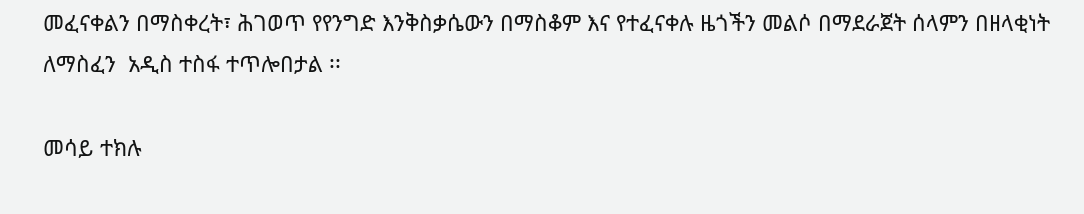መፈናቀልን በማስቀረት፣ ሕገወጥ የየንግድ እንቅስቃሴውን በማስቆም እና የተፈናቀሉ ዜጎችን መልሶ በማደራጀት ሰላምን በዘላቂነት ለማስፈን  አዲስ ተስፋ ተጥሎበታል ፡፡

መሳይ ተክሉ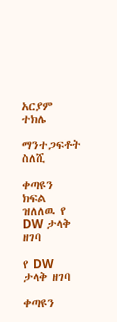አርያም ተክሌ

ማንተጋፍቶት ስለሺ

ቀጣዩን ክፍል ዝለለዉ የ DW ታላቅ ዘገባ

የ DW ታላቅ ዘገባ

ቀጣዩን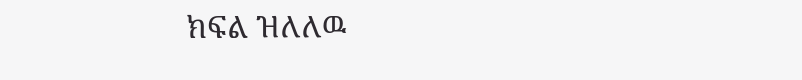ክፍል ዝለለዉ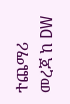ተጨማሪ መረጃ ከ DW